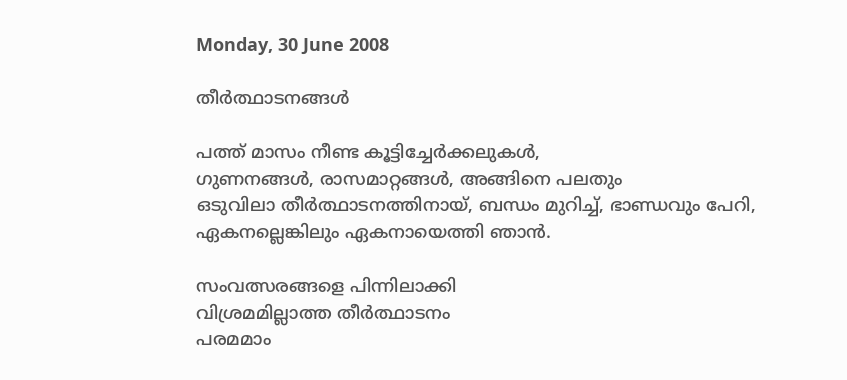Monday, 30 June 2008

തീര്‍ത്ഥാടനങ്ങള്‍

പത്ത് മാസം നീണ്ട കൂട്ടിച്ചേര്‍ക്കലുകള്‍,
ഗുണനങ്ങള്‍, രാസമാറ്റങ്ങള്‍, അങ്ങിനെ പലതും
ഒടുവിലാ തീര്‍ത്ഥാടനത്തിനായ്, ബന്ധം മുറിച്ച്, ഭാണ്ഡവും പേറി,
ഏകനല്ലെങ്കിലും ഏകനായെത്തി ഞാന്‍.

സംവത്സരങ്ങളെ പിന്നിലാക്കി
വിശ്രമമില്ലാത്ത തീര്‍ത്ഥാടനം
പരമമാം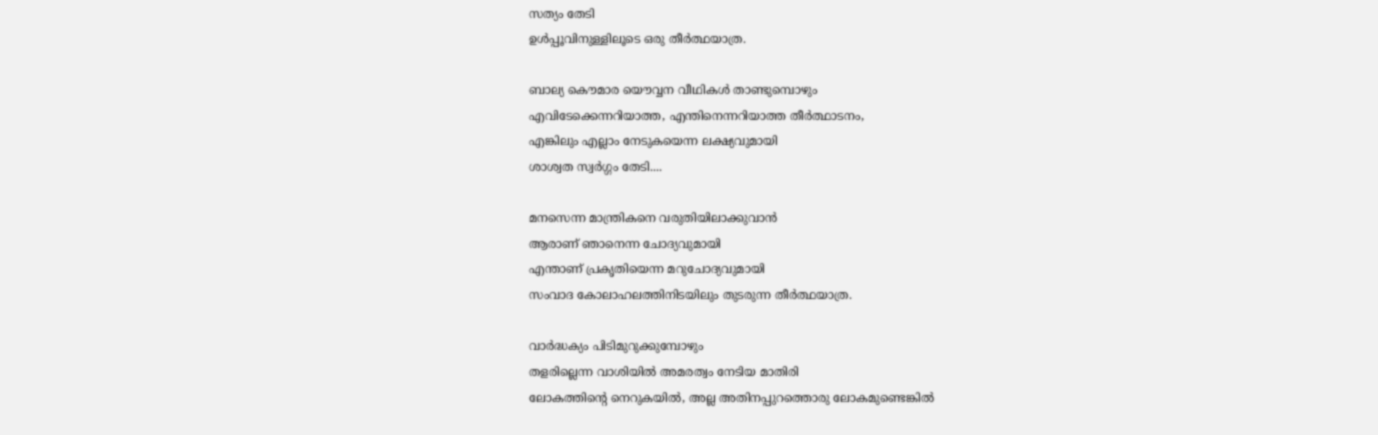സത്യം തേടി
ഉള്‍‍പ്പൂവിനുള്ളിലൂടെ ഒരു തീര്‍ത്ഥയാത്ര.

ബാല്യ കൌമാര യൌവ്വന വീഥികള്‍ താണ്ടുമ്പൊഴും
എവിടേക്കെന്നറിയാത്ത, എന്തിനെന്നറിയാത്ത തീര്‍ത്ഥാടനം,
എങ്കിലും എല്ലാം നേടുകയെന്ന ലക്ഷ്യവുമായി
ശാശ്വത സ്വര്‍ഗ്ഗം തേടി....

മനസെന്ന മാന്ത്രികനെ വരുതിയിലാക്കുവാന്‍
ആരാണ് ഞാനെന്ന ചോദ്യവുമായി
എന്താണ് പ്രകൃതിയെന്ന മറുചോദ്യവുമായി
സംവാദ കോലാഹലത്തിനിടയിലും തുടരുന്ന തീര്‍ത്ഥയാത്ര.

വാര്‍ദ്ധക്യം പിടിമുറുക്കുമ്പോഴും
തളരില്ലെന്ന വാശിയില്‍ അമരത്വം നേടിയ മാതിരി
ലോകത്തിന്റെ നെറുകയില്‍, അല്ല അതിനപ്പുറത്തൊരു ലോകമുണ്ടെങ്കില്‍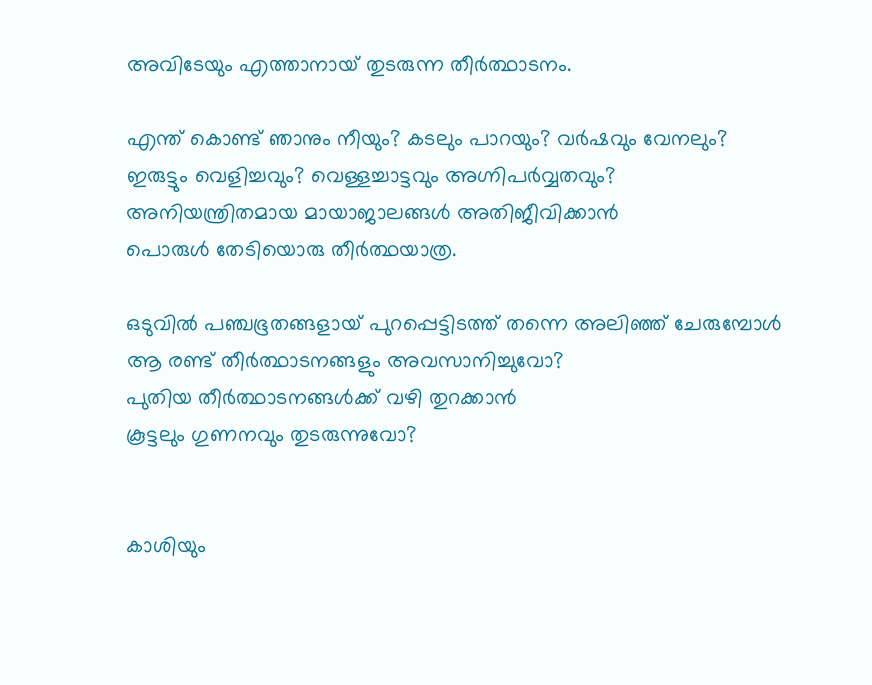അവിടേയും എത്താനായ് തുടരുന്ന തീര്‍ത്ഥാടനം.

എന്ത് കൊണ്ട് ഞാനും നീയും? കടലും പാറയും? വര്‍ഷവും വേനലും?
ഇരുട്ടും വെളിച്ചവും? വെള്ളച്ചാട്ടവും അഗ്നിപര്‍വ്വതവും?
അനിയന്ത്രിതമായ മായാജാലങ്ങള്‍ അതിജീവിക്കാന്‍
പൊരുള്‍ തേടിയൊരു തീര്‍ത്ഥയാത്ര.

ഒടുവില്‍ പഞ്ചഭൂതങ്ങളായ് പുറപ്പെട്ടിടത്ത് തന്നെ അലിഞ്ഞ് ചേരുമ്പോള്‍
ആ രണ്ട് തീര്‍ത്ഥാടനങ്ങളും അവസാനിച്ചുവോ?
പുതിയ തീര്‍ത്ഥാടനങ്ങള്‍ക്ക് വഴി തുറക്കാന്‍
കൂട്ടലും ഗുണനവും തുടരു‍ന്നുവോ?


കാശിയും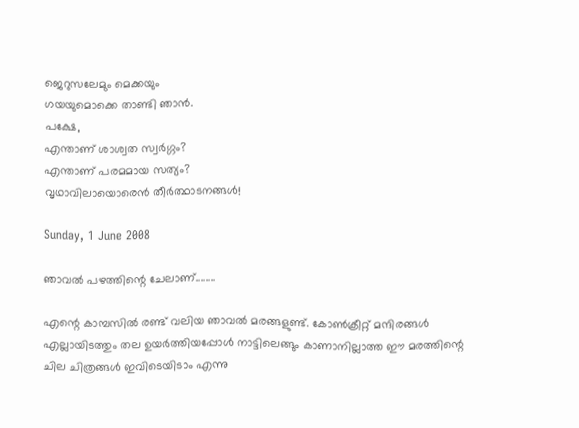ജെറുസലേമും മെക്കയും
ഗയയുമൊക്കെ താണ്ടി ഞാന്‍.
പക്ഷേ,
എന്താണ് ശാശ്വത സ്വര്‍ഗ്ഗം?
എന്താണ് പരമമായ സത്യം?
വൃഥാവിലായൊരെന്‍ തീര്‍ത്ഥാടനങ്ങള്‍!

Sunday, 1 June 2008

ഞാവല്‍ പഴത്തിന്റെ ചേലാണ്‌........

എന്റെ കാമ്പസില്‍ രണ്ട്‌ വലിയ ഞാവല്‍ മരങ്ങളുണ്ട്‌. കോണ്‍ക്രീറ്റ്‌ മന്ദിരങ്ങള്‍ എല്ലായിടത്തും തല ഉയര്‍ത്തിയപ്പോള്‍ നാട്ടിലെങ്ങും കാണാനില്ലാത്ത ഈ മരത്തിന്റെ ചില ചിത്രങ്ങള്‍ ഇവിടെയിടാം എന്നു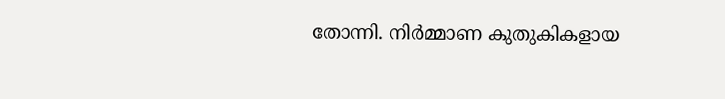തോന്നി. നിര്‍മ്മാണ കുതുകികളായ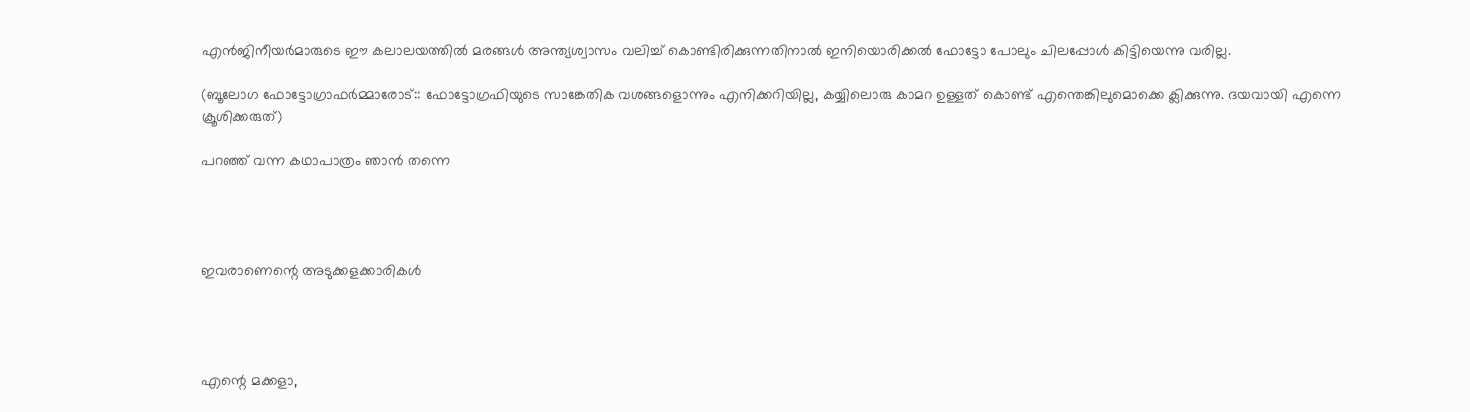എന്‍ജിനീയര്‍മാരുടെ ഈ കലാലയത്തില്‍ മരങ്ങള്‍ അന്ത്യശ്വാസം വലിച്ച്‌ കൊണ്ടിരിക്കുന്നതിനാല്‍ ഇനിയൊരിക്കല്‍ ഫോട്ടോ പോലും ചിലപ്പോള്‍ കിട്ടിയെന്നു വരില്ല.

(ബൂലോഗ ഫോട്ടോഗ്രാഫര്‍മ്മാരോട്‌:: ഫോട്ടോഗ്രഫിയുടെ സാങ്കേതിക വശങ്ങളൊന്നും എനിക്കറിയില്ല, കയ്യിലൊരു കാമറ ഉള്ളത്‌ കൊണ്ട്‌ എന്തെങ്കിലുമൊക്കെ ക്ലിക്കുന്നു. ദയവായി എന്നെ ക്രൂശിക്കരുത്‌)

പറഞ്ഞ്‌ വന്ന കഥാപാത്രം ഞാന്‍ തന്നെ




ഇവരാണെന്റെ അടുക്കളക്കാരികള്‍




എന്റെ മക്കളാ,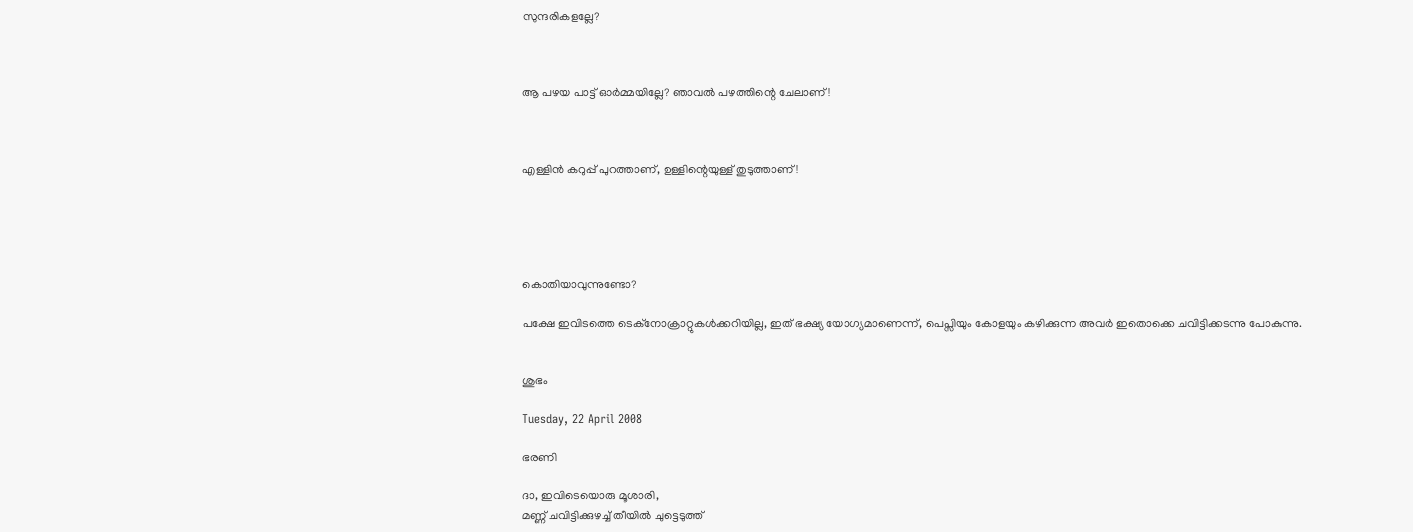സുന്ദരികളല്ലേ?



ആ പഴയ പാട്ട് ഓര്‍മ്മയില്ലേ? ഞാവല്‍ പഴത്തിന്റെ ചേലാണ്‌!



എള്ളിന്‍ കറുപ്പ്‌ പുറത്താണ്‌, ഉള്ളിന്റെയുള്ള്‌ തുടുത്താണ്‌!





കൊതിയാവുന്നുണ്ടോ?

പക്ഷേ ഇവിടത്തെ ടെക്നോക്രാറ്റുകള്‍ക്കറിയില്ല, ഇത്‌ ഭക്ഷ്യ യോഗ്യമാണെന്ന്, പെപ്സിയും കോളയും കഴിക്കുന്ന അവര്‍ ഇതൊക്കെ ചവിട്ടിക്കടന്നു പോകുന്നു.


ശുഭം

Tuesday, 22 April 2008

ഭരണി

ദാ, ഇവിടെയൊരു മൂശാരി,
മണ്ണ് ചവിട്ടിക്കുഴച്ച് തീയില്‍ ചുട്ടെടുത്ത്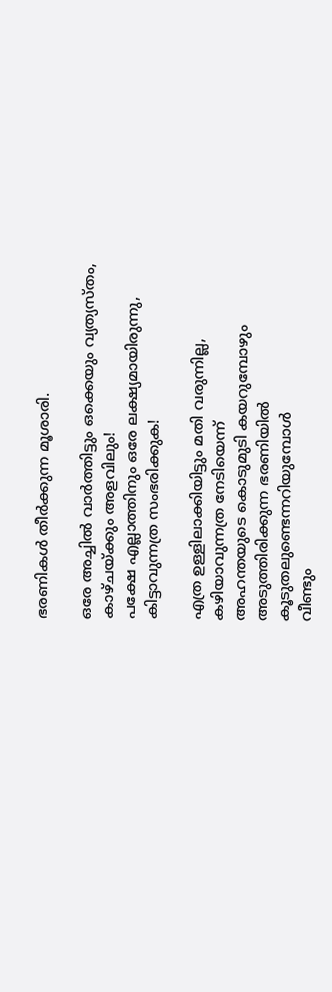ഭരണികള്‍ തീര്‍ക്കുന്ന മൂശാരി.

ഒരേ അച്ചില്‍ വാര്‍ത്തിട്ടും ഒക്കെയും വ്യത്യസ്തം,
കാഴ്ചയ്ക്കും അളവിലും!
പക്ഷേ എല്ലാത്തിനും ഒരേ ലക്ഷ്യമായിരുന്നു,
കിട്ടാവുന്നത്ര സംഭരിക്കുക!

എത്ര ഉള്ളിലാക്കിയിട്ടും മതി വരുന്നില്ല,
കഴിയാവുന്നത്ര നേടിയെന്ന്
അഹന്തയുടെ കൊടുമുടി കയറുമ്പോഴും
അടുത്തിരിക്കുന്ന ഭരണിയില്‍
കൂടുതലുണ്ടെന്നറിയുമ്പോള്‍
വീണ്ടും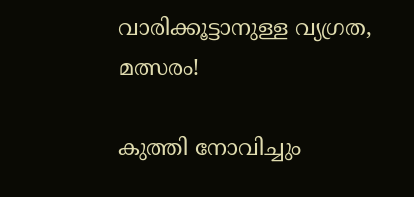വാരിക്കൂട്ടാനുള്ള വ്യഗ്രത, മത്സരം!

കുത്തി നോവിച്ചും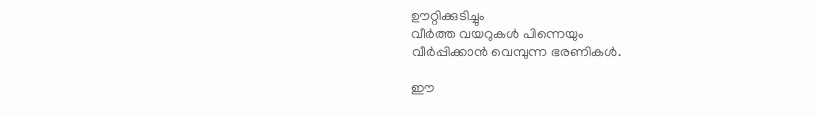ഊറ്റിക്കുടിച്ചും
വീര്‍ത്ത വയറുകള്‍ പിന്നെയും
വീര്‍പ്പിക്കാന്‍ വെമ്പുന്ന ഭരണികള്‍.

ഈ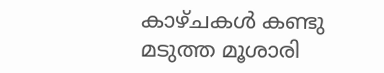കാഴ്ചകള്‍ കണ്ടു മടുത്ത മൂശാരി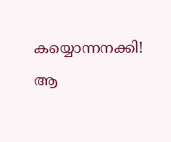കയ്യൊന്നനക്കി!
ആ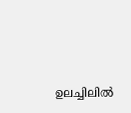ഉലച്ചിലില്‍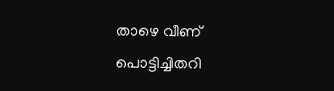താഴെ വീണ്
പൊട്ടിച്ചിതറി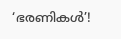‘ഭരണികള്‍’!